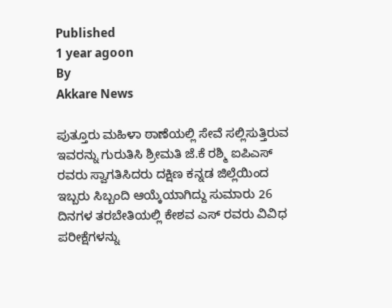Published
1 year agoon
By
Akkare News

ಪುತ್ತೂರು ಮಹಿಳಾ ಠಾಣೆಯಲ್ಲಿ ಸೇವೆ ಸಲ್ಲಿಸುತ್ತಿರುವ ಇವರನ್ನು ಗುರುತಿಸಿ ಶ್ರೀಮತಿ ಜೆ.ಕೆ ರಶ್ಮಿ ಐಪಿಎಸ್ ರವರು ಸ್ವಾಗತಿಸಿದರು ದಕ್ಷಿಣ ಕನ್ನಡ ಜಿಲ್ಲೆಯಿಂದ ಇಬ್ಬರು ಸಿಬ್ಬಂದಿ ಆಯ್ಕೆಯಾಗಿದ್ದು ಸುಮಾರು 26 ದಿನಗಳ ತರಬೇತಿಯಲ್ಲಿ ಕೇಶವ ಎಸ್ ರವರು ವಿವಿಧ ಪರೀಕ್ಷೆಗಳನ್ನು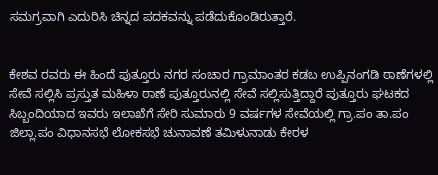ಸಮಗ್ರವಾಗಿ ಎದುರಿಸಿ ಚಿನ್ನದ ಪದಕವನ್ನು ಪಡೆದುಕೊಂಡಿರುತ್ತಾರೆ.


ಕೇಶವ ರವರು ಈ ಹಿಂದೆ ಪುತ್ತೂರು ನಗರ ಸಂಚಾರ ಗ್ರಾಮಾಂತರ ಕಡಬ ಉಪ್ಪಿನಂಗಡಿ ಠಾಣೆಗಳಲ್ಲಿ ಸೇವೆ ಸಲ್ಲಿಸಿ ಪ್ರಸ್ತುತ ಮಹಿಳಾ ಠಾಣೆ ಪುತ್ತೂರುನಲ್ಲಿ ಸೇವೆ ಸಲ್ಲಿಸುತ್ತಿದ್ದಾರೆ ಪುತ್ತೂರು ಘಟಕದ ಸಿಬ್ಬಂದಿಯಾದ ಇವರು ಇಲಾಖೆಗೆ ಸೇರಿ ಸುಮಾರು 9 ವರ್ಷಗಳ ಸೇವೆಯಲ್ಲಿ ಗ್ರಾ.ಪಂ ತಾ.ಪಂ ಜಿಲ್ಲಾ.ಪಂ ವಿಧಾನಸಭೆ ಲೋಕಸಭೆ ಚುನಾವಣೆ ತಮಿಳುನಾಡು ಕೇರಳ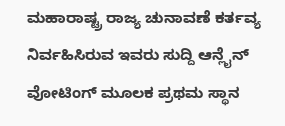ಮಹಾರಾಷ್ಟ್ರ ರಾಜ್ಯ ಚುನಾವಣೆ ಕರ್ತವ್ಯ ನಿರ್ವಹಿಸಿರುವ ಇವರು ಸುದ್ದಿ ಆನ್ಲೈನ್ ವೋಟಿಂಗ್ ಮೂಲಕ ಪ್ರಥಮ ಸ್ಥಾನ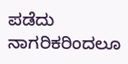ಪಡೆದು ನಾಗರಿಕರಿಂದಲೂ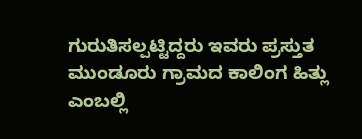ಗುರುತಿಸಲ್ಪಟ್ಟಿದ್ದರು ಇವರು ಪ್ರಸ್ತುತ ಮುಂಡೂರು ಗ್ರಾಮದ ಕಾಲಿಂಗ ಹಿತ್ಲು ಎಂಬಲ್ಲಿ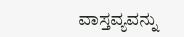ವಾಸ್ತವ್ಯವನ್ನು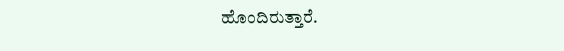ಹೊಂದಿರುತ್ತಾರೆ.